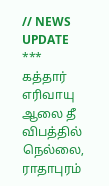// NEWS UPDATE *** கத்தார் எரிவாயு ஆலை தீ விபத்தில் நெல்லை, ராதாபுரம்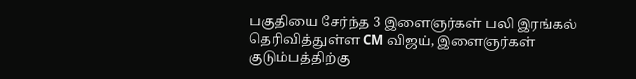பகுதியை சேர்ந்த 3 இளைஞர்கள் பலி இரங்கல் தெரிவித்துள்ள CM விஜய், இளைஞர்கள் குடும்பத்திற்கு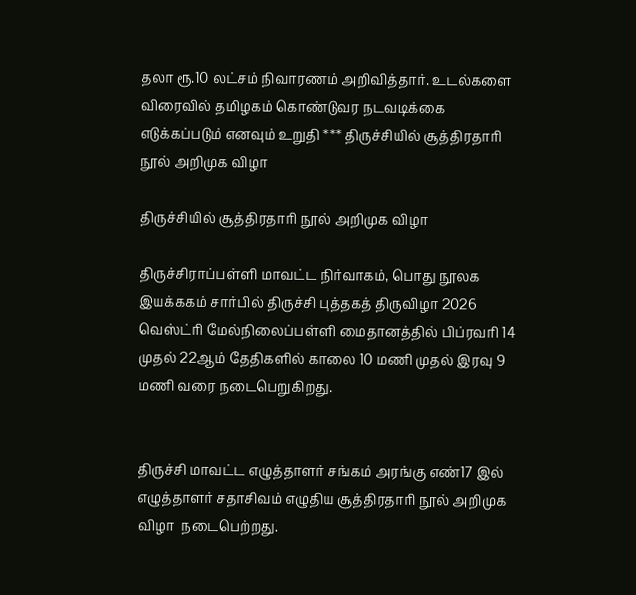தலா ரூ.10 லட்சம் நிவாரணம் அறிவித்தார். உடல்களை விரைவில் தமிழகம் கொண்டுவர நடவடிக்கை எடுக்கப்படும் எனவும் உறுதி *** திருச்சியில் சூத்திரதாரி நூல் அறிமுக விழா

திருச்சியில் சூத்திரதாரி நூல் அறிமுக விழா

திருச்சிராப்பள்ளி மாவட்ட நிர்வாகம், பொது நூலக இயக்ககம் சார்பில் திருச்சி புத்தகத் திருவிழா 2026  வெஸ்ட்ரி மேல்நிலைப்பள்ளி மைதானத்தில் பிப்ரவரி 14 முதல் 22ஆம் தேதிகளில் காலை 10 மணி முதல் இரவு 9 மணி வரை நடைபெறுகிறது.


திருச்சி மாவட்ட எழுத்தாளர் சங்கம் அரங்கு எண்17 இல் எழுத்தாளர் சதாசிவம் எழுதிய சூத்திரதாரி நூல் அறிமுக விழா  நடைபெற்றது.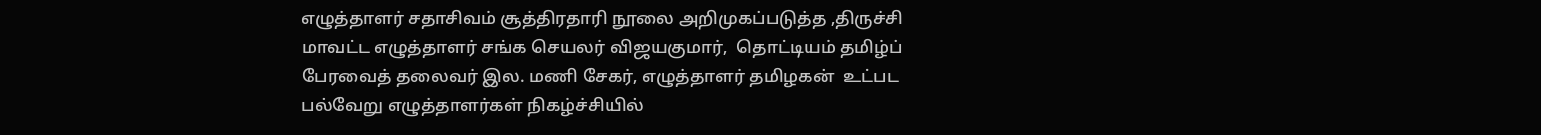எழுத்தாளர் சதாசிவம் சூத்திரதாரி நூலை அறிமுகப்படுத்த ,திருச்சி மாவட்ட எழுத்தாளர் சங்க செயலர் விஜயகுமார்,  தொட்டியம் தமிழ்ப் பேரவைத் தலைவர் இல. மணி சேகர், எழுத்தாளர் தமிழகன்  உட்பட பல்வேறு எழுத்தாளர்கள் நிகழ்ச்சியில்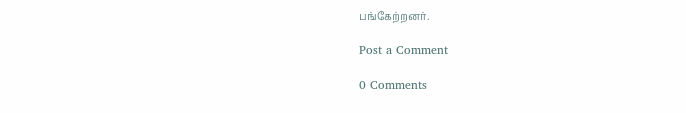பங்கேற்றனர்.

Post a Comment

0 Comments